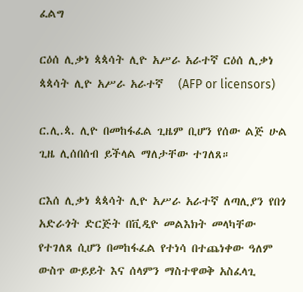ፈልግ

ርዕሰ ሊቃነ ጳጳሳት ሊዮ አሥራ አራተኛ ርዕሰ ሊቃነ ጳጳሳት ሊዮ አሥራ አራተኛ   (AFP or licensors)

ር.ሊ.ጳ. ሊዮ በመከፋፈል ጊዜም ቢሆን የሰው ልጅ ሁል ጊዜ ሊሰበሰብ ይችላል ማለታቸው ተገለጸ።

ርእሰ ሊቃነ ጳጳሳት ሊዮ አሥራ አራተኛ ለጣሊያን የበጎ አድራጎት ድርጅት በቪዲዮ መልእክት መላካቸው የተገለጸ ሲሆን በመከፋፈል የተነሳ በተጨነቀው ዓለም ውስጥ ውይይት እና ሰላምን ማስተዋወቅ አስፈላጊ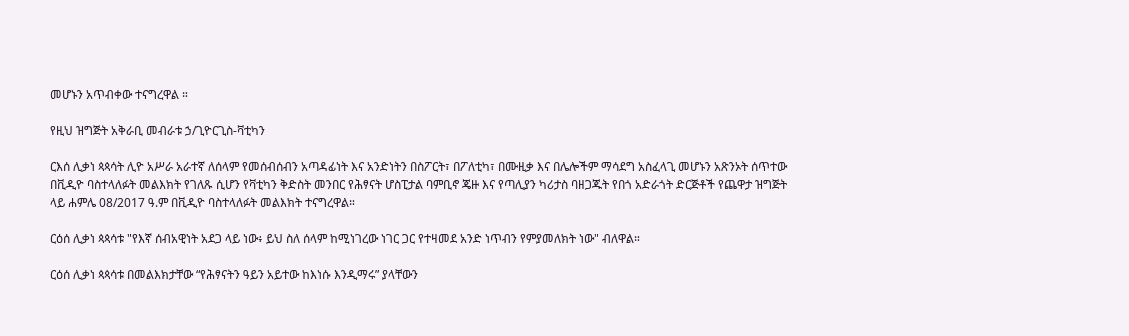መሆኑን አጥብቀው ተናግረዋል ።

የዚህ ዝግጅት አቅራቢ መብራቱ ኃ/ጊዮርጊስ-ቫቲካን

ርእሰ ሊቃነ ጳጳሳት ሊዮ አሥራ አራተኛ ለሰላም የመሰብሰብን አጣዳፊነት እና አንድነትን በስፖርት፣ በፖለቲካ፣ በሙዚቃ እና በሌሎችም ማሳደግ አስፈላጊ መሆኑን አጽንኦት ሰጥተው በቪዲዮ ባስተላለፉት መልእክት የገለጹ ሲሆን የቫቲካን ቅድስት መንበር የሕፃናት ሆስፒታል ባምቢኖ ጄዙ እና የጣሊያን ካሪታስ ባዘጋጁት የበጎ አድራጎት ድርጅቶች የጨዋታ ዝግጅት ላይ ሐምሌ 08/2017 ዓ.ም በቪዲዮ ባስተላለፉት መልእክት ተናግረዋል።

ርዕሰ ሊቃነ ጳጳሳቱ "የእኛ ሰብአዊነት አደጋ ላይ ነው፥ ይህ ስለ ሰላም ከሚነገረው ነገር ጋር የተዛመደ አንድ ነጥብን የምያመለክት ነው" ብለዋል።

ርዕሰ ሊቃነ ጳጳሳቱ በመልእክታቸው “የሕፃናትን ዓይን አይተው ከእነሱ እንዲማሩ” ያላቸውን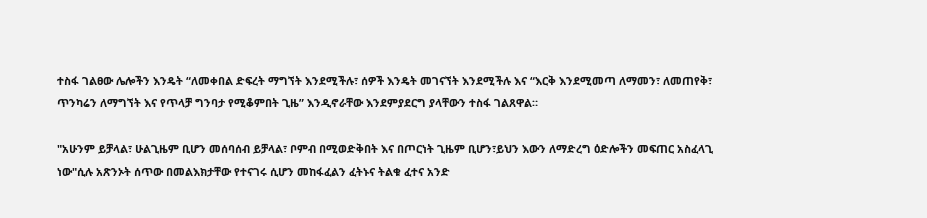ተስፋ ገልፀው ሌሎችን እንዴት “ለመቀበል ድፍረት ማግኘት እንደሚችሉ፣ ሰዎች እንዴት መገናኘት እንደሚችሉ እና “እርቅ እንደሚመጣ ለማመን፣ ለመጠየቅ፣ ጥንካሬን ለማግኘት እና የጥላቻ ግንባታ የሚቆምበት ጊዜ” እንዲኖራቸው እንደምያደርግ ያላቸውን ተስፋ ገልጸዋል።

"አሁንም ይቻላል፣ ሁልጊዜም ቢሆን መሰባሰብ ይቻላል፣ ቦምብ በሚወድቅበት እና በጦርነት ጊዜም ቢሆን፣ይህን እውን ለማድረግ ዕድሎችን መፍጠር አስፈላጊ ነው"ሲሉ አጽንኦት ሰጥው በመልእክታቸው የተናገሩ ሲሆን መከፋፈልን ፈትኑና ትልቁ ፈተና አንድ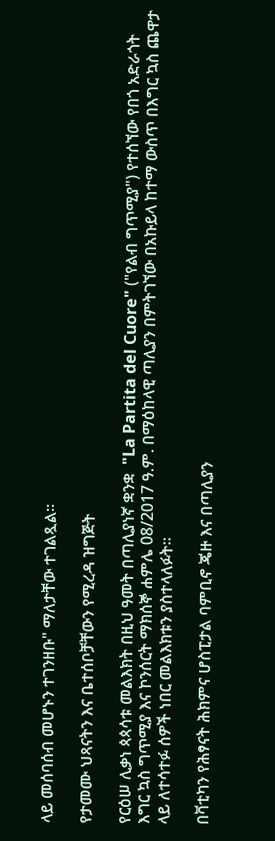ላይ መሰባሰብ መሆኑን ተገንዘቡ" ማለታቸው ተገልጿል።

የታመሙ ህጻናትን እና ቤተሰቦቻቸውን የሚረዳ ዝግጅት

የርዕሠ ሊቃነ ጳጳሳቱ መልእክት በዚህ ዓመት በጣሊያነኛ ቋንቋ  "La Partita del Cuore" ("የልብ ግጥሚያ") የተሰኘው የበጎ አድራጎት እግር ኳስ ግጥሚያ እና ኮንሰርት ማክሰኞ ሐምሌ 08/2017 ዓ.ም. በማዕከላዊ ጣሊያን በምትገኘው በአኩይላ ከተማ ውስጥ በእግር ኳስ ጨዋታ ላይ ለተሳተፉ ሰዎች ነበር መልእክቱን ያስተላለፉት።

በቫቲካን የሕፃናት ሕክምና ሆስፒታል ባምቢኖ ጄዙ እና በጣሊያን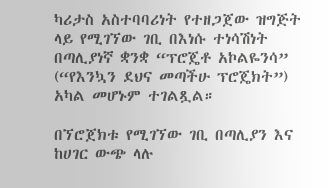ካሪታስ አስተባባሪነት የተዘጋጀው ዝግጅት ላይ የሚገኘው ገቢ በእነሱ ተነሳሽነት በጣሊያነኛ ቋንቋ “ፕሮጄቶ አኮልዬንሳ” (“የእንኳን ደህና መጣችሁ ፕሮጄክት”) አካል መሆኑም ተገልጿል።

በኘሮጀክቱ የሚገኘው ገቢ በጣሊያን እና ከሀገር ውጭ ላሉ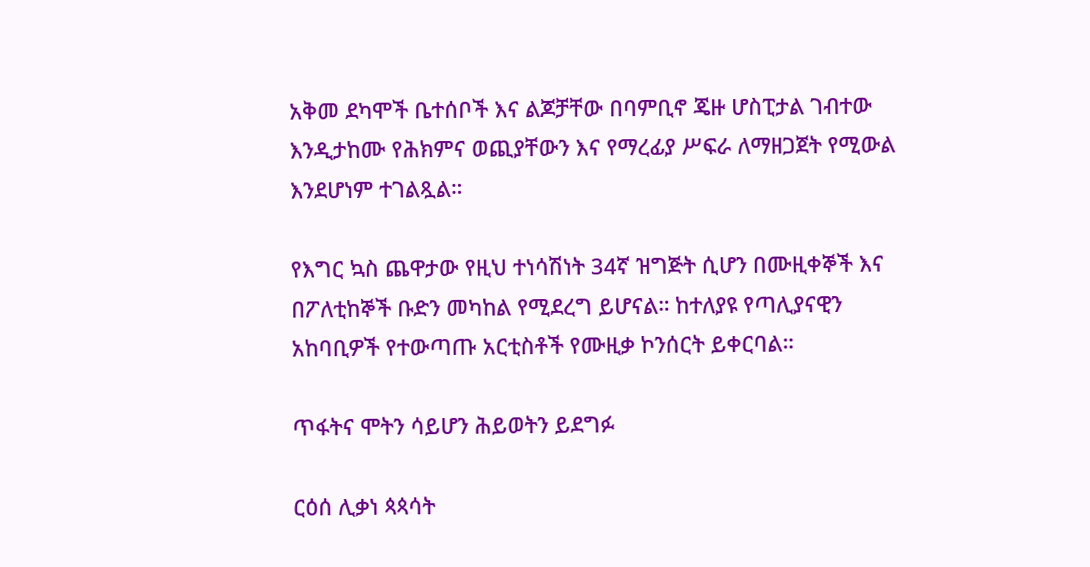አቅመ ደካሞች ቤተሰቦች እና ልጆቻቸው በባምቢኖ ጄዙ ሆስፒታል ገብተው እንዲታከሙ የሕክምና ወጪያቸውን እና የማረፊያ ሥፍራ ለማዘጋጀት የሚውል እንደሆነም ተገልጿል።

የእግር ኳስ ጨዋታው የዚህ ተነሳሽነት 34ኛ ዝግጅት ሲሆን በሙዚቀኞች እና በፖለቲከኞች ቡድን መካከል የሚደረግ ይሆናል። ከተለያዩ የጣሊያናዊን አከባቢዎች የተውጣጡ አርቲስቶች የሙዚቃ ኮንሰርት ይቀርባል።

ጥፋትና ሞትን ሳይሆን ሕይወትን ይደግፉ

ርዕሰ ሊቃነ ጳጳሳት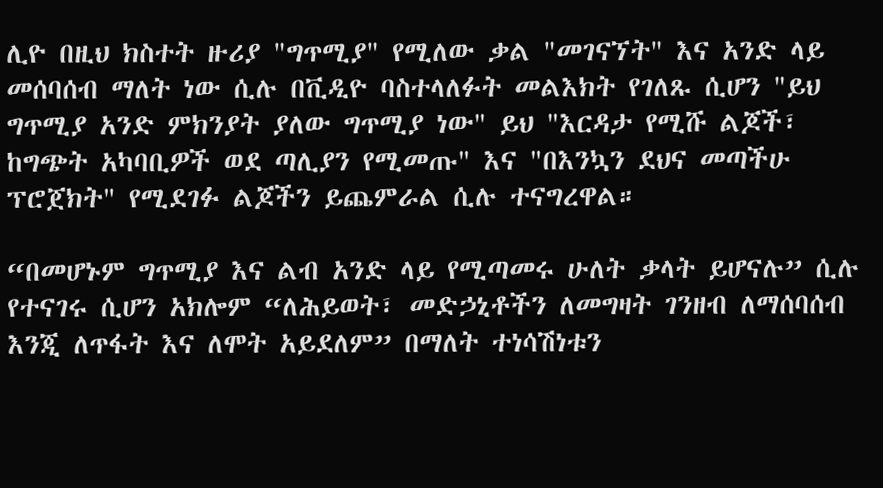ሊዮ በዚህ ክስተት ዙሪያ "ግጥሚያ" የሚለው ቃል "መገናኘት" እና አንድ ላይ መሰባሰብ ማለት ነው ሲሉ በቪዲዮ ባስተላለፉት መልእክት የገለጹ ሲሆን "ይህ ግጥሚያ አንድ ምክንያት ያለው ግጥሚያ ነው" ይህ "እርዳታ የሚሹ ልጆች፣ ከግጭት አካባቢዎች ወደ ጣሊያን የሚመጡ" እና "በእንኳን ደህና መጣችሁ ፕሮጀክት" የሚደገፉ ልጆችን ይጨምራል ሲሉ ተናግረዋል።

“በመሆኑም ግጥሚያ እና ልብ አንድ ላይ የሚጣመሩ ሁለት ቃላት ይሆናሉ” ሲሉ የተናገሩ ሲሆን አክሎም “ለሕይወት፣ መድኃኒቶችን ለመግዛት ገንዘብ ለማሰባሰብ እንጂ ለጥፋት እና ለሞት አይደለም” በማለት ተነሳሽነቱን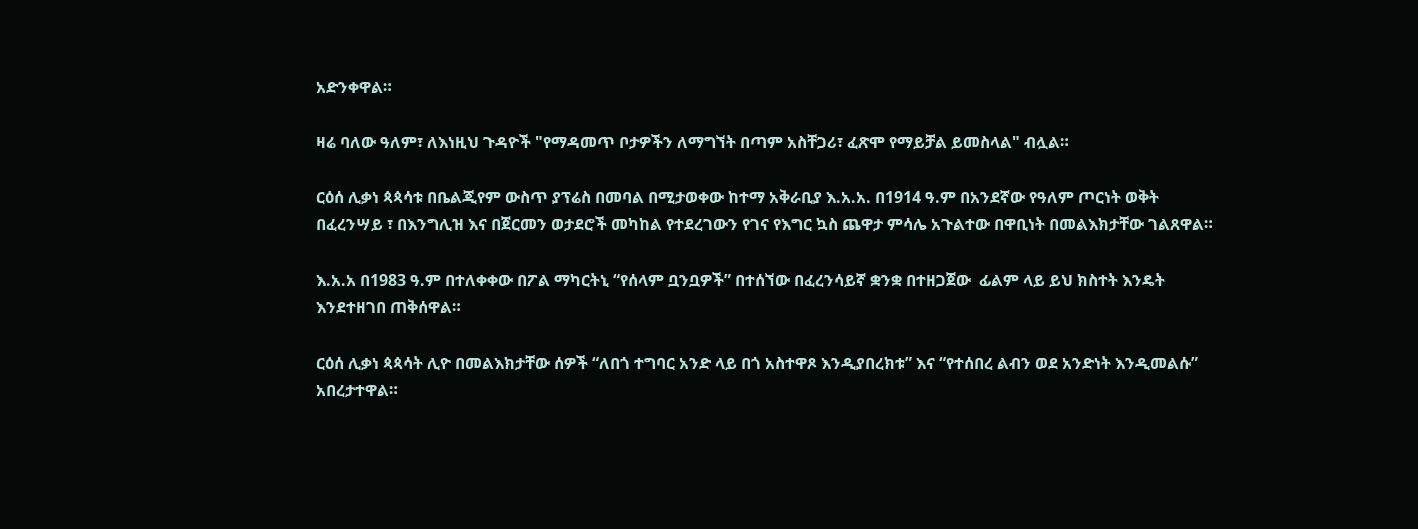አድንቀዋል።

ዛሬ ባለው ዓለም፣ ለእነዚህ ጉዳዮች "የማዳመጥ ቦታዎችን ለማግኘት በጣም አስቸጋሪ፣ ፈጽሞ የማይቻል ይመስላል" ብሏል።

ርዕሰ ሊቃነ ጳጳሳቱ በቤልጂየም ውስጥ ያፕሬስ በመባል በሚታወቀው ከተማ አቅራቢያ እ.አ.አ. በ1914 ዓ.ም በአንደኛው የዓለም ጦርነት ወቅት በፈረንሣይ ፣ በእንግሊዝ እና በጀርመን ወታደሮች መካከል የተደረገውን የገና የእግር ኳስ ጨዋታ ምሳሌ አጉልተው በዋቢነት በመልእክታቸው ገልጸዋል።

እ.አ.አ በ1983 ዓ.ም በተለቀቀው በፖል ማካርትኒ “የሰላም ቧንቧዎች” በተሰኘው በፈረንሳይኛ ቋንቋ በተዘጋጀው  ፊልም ላይ ይህ ክስተት እንዴት እንደተዘገበ ጠቅሰዋል።

ርዕሰ ሊቃነ ጳጳሳት ሊዮ በመልእክታቸው ሰዎች “ለበጎ ተግባር አንድ ላይ በጎ አስተዋጾ እንዲያበረክቱ” እና “የተሰበረ ልብን ወደ አንድነት እንዲመልሱ” አበረታተዋል።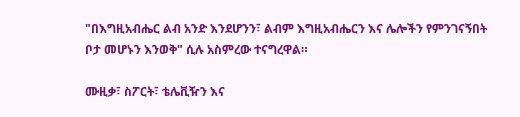"በእግዚአብሔር ልብ አንድ እንደሆንን፣ ልብም እግዚአብሔርን እና ሌሎችን የምንገናኝበት ቦታ መሆኑን እንወቅ" ሲሉ አስምረው ተናግረዋል።

ሙዚቃ፣ ስፖርት፣ ቴሌቪዥን እና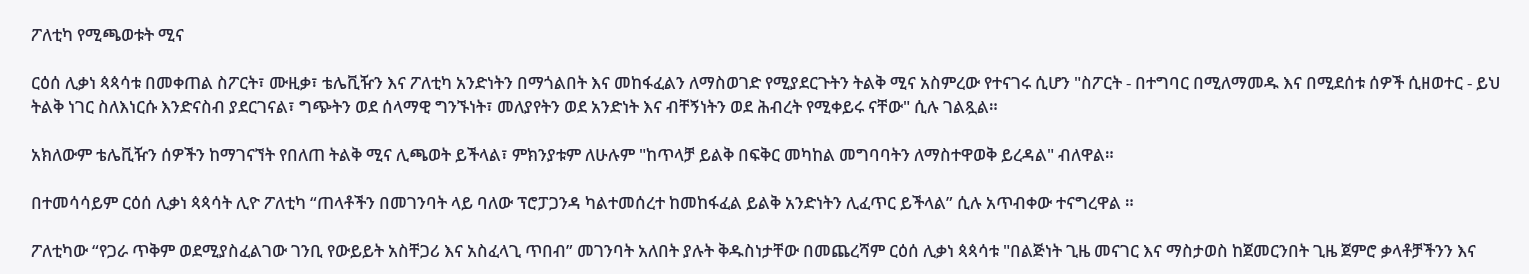ፖለቲካ የሚጫወቱት ሚና

ርዕሰ ሊቃነ ጳጳሳቱ በመቀጠል ስፖርት፣ ሙዚቃ፣ ቴሌቪዥን እና ፖለቲካ አንድነትን በማጎልበት እና መከፋፈልን ለማስወገድ የሚያደርጉትን ትልቅ ሚና አስምረው የተናገሩ ሲሆን "ስፖርት - በተግባር በሚለማመዱ እና በሚደሰቱ ሰዎች ሲዘወተር - ይህ ትልቅ ነገር ስለእነርሱ እንድናስብ ያደርገናል፣ ግጭትን ወደ ሰላማዊ ግንኙነት፣ መለያየትን ወደ አንድነት እና ብቸኝነትን ወደ ሕብረት የሚቀይሩ ናቸው" ሲሉ ገልጿል።

አክለውም ቴሌቪዥን ሰዎችን ከማገናኘት የበለጠ ትልቅ ሚና ሊጫወት ይችላል፣ ምክንያቱም ለሁሉም "ከጥላቻ ይልቅ በፍቅር መካከል መግባባትን ለማስተዋወቅ ይረዳል" ብለዋል።

በተመሳሳይም ርዕሰ ሊቃነ ጳጳሳት ሊዮ ፖለቲካ “ጠላቶችን በመገንባት ላይ ባለው ፕሮፓጋንዳ ካልተመሰረተ ከመከፋፈል ይልቅ አንድነትን ሊፈጥር ይችላል” ሲሉ አጥብቀው ተናግረዋል ።

ፖለቲካው “የጋራ ጥቅም ወደሚያስፈልገው ገንቢ የውይይት አስቸጋሪ እና አስፈላጊ ጥበብ” መገንባት አለበት ያሉት ቅዱስነታቸው በመጨረሻም ርዕሰ ሊቃነ ጳጳሳቱ "በልጅነት ጊዜ መናገር እና ማስታወስ ከጀመርንበት ጊዜ ጀምሮ ቃላቶቻችንን እና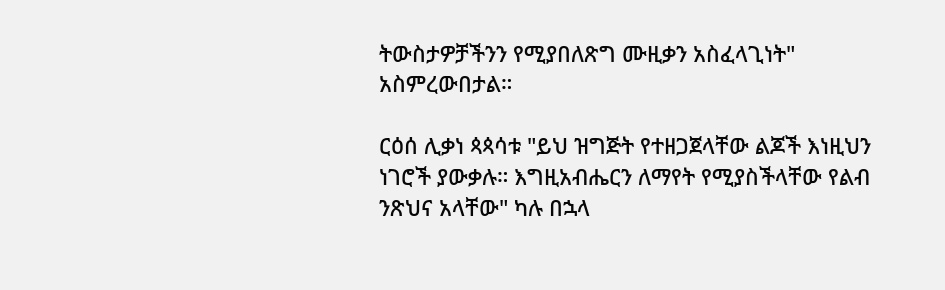ትውስታዎቻችንን የሚያበለጽግ ሙዚቃን አስፈላጊነት" አስምረውበታል።

ርዕሰ ሊቃነ ጳጳሳቱ "ይህ ዝግጅት የተዘጋጀላቸው ልጆች እነዚህን ነገሮች ያውቃሉ። እግዚአብሔርን ለማየት የሚያስችላቸው የልብ ንጽህና አላቸው" ካሉ በኋላ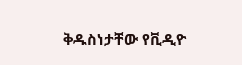ቅዱስነታቸው የቪዲዮ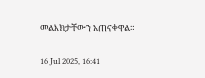መልእክታቸውን አጠናቀዋል።

16 Jul 2025, 16:41